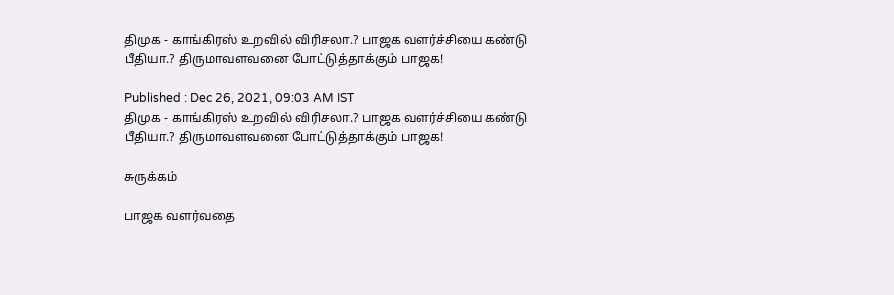திமுக - காங்கிரஸ் உறவில் விரிசலா.? பாஜக வளர்ச்சியை கண்டு பீதியா.? திருமாவளவனை போட்டுத்தாக்கும் பாஜக!

Published : Dec 26, 2021, 09:03 AM IST
திமுக - காங்கிரஸ் உறவில் விரிசலா.? பாஜக வளர்ச்சியை கண்டு பீதியா.? திருமாவளவனை போட்டுத்தாக்கும் பாஜக!

சுருக்கம்

பாஜக வளர்வதை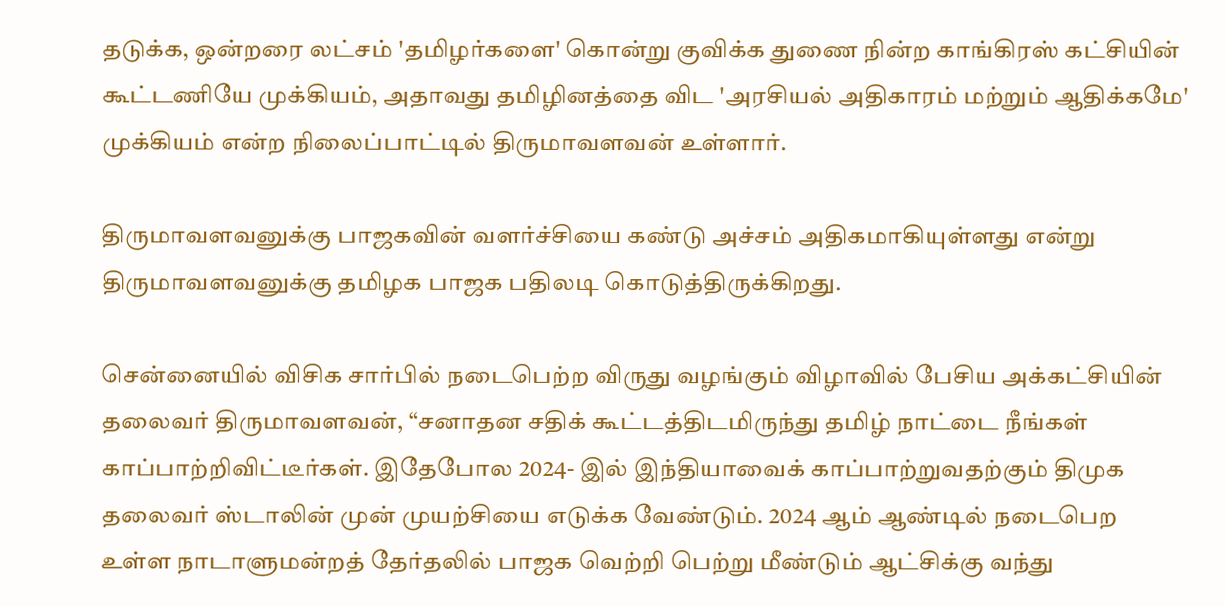தடுக்க, ஒன்றரை லட்சம் 'தமிழர்களை' கொன்று குவிக்க துணை நின்ற காங்கிரஸ் கட்சியின்  கூட்டணியே முக்கியம், அதாவது தமிழினத்தை விட 'அரசியல் அதிகாரம் மற்றும் ஆதிக்கமே' முக்கியம் என்ற நிலைப்பாட்டில் திருமாவளவன் உள்ளார்.

திருமாவளவனுக்கு பாஜகவின் வளர்ச்சியை கண்டு அச்சம் அதிகமாகியுள்ளது என்று திருமாவளவனுக்கு தமிழக பாஜக பதிலடி கொடுத்திருக்கிறது.

சென்னையில் விசிக சார்பில் நடைபெற்ற விருது வழங்கும் விழாவில் பேசிய அக்கட்சியின் தலைவர் திருமாவளவன், “சனாதன சதிக் கூட்டத்திடமிருந்து தமிழ் நாட்டை நீங்கள் காப்பாற்றிவிட்டீர்கள். இதேபோல 2024- இல் இந்தியாவைக் காப்பாற்றுவதற்கும் திமுக தலைவர் ஸ்டாலின் முன் முயற்சியை எடுக்க வேண்டும். 2024 ஆம் ஆண்டில் நடைபெற உள்ள நாடாளுமன்றத் தேர்தலில் பாஜக வெற்றி பெற்று மீண்டும் ஆட்சிக்கு வந்து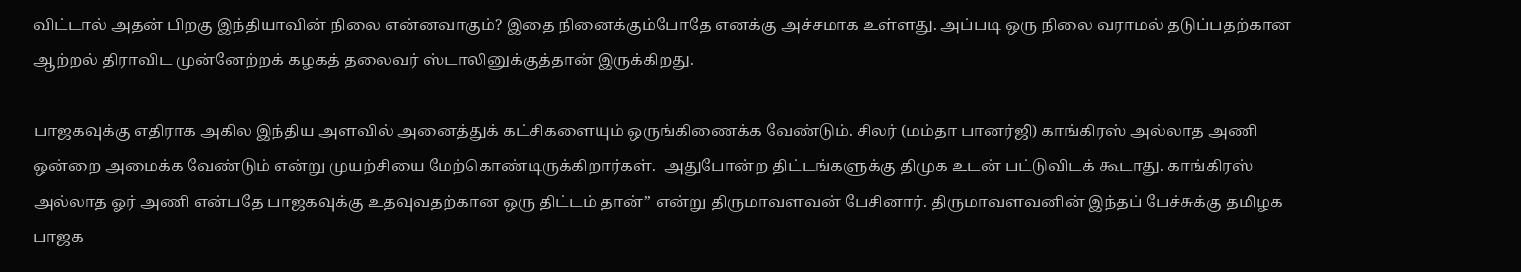விட்டால் அதன் பிறகு இந்தியாவின் நிலை என்னவாகும்? இதை நினைக்கும்போதே எனக்கு அச்சமாக உள்ளது. அப்படி ஒரு நிலை வராமல் தடுப்பதற்கான ஆற்றல் திராவிட முன்னேற்றக் கழகத் தலைவர் ஸ்டாலினுக்குத்தான் இருக்கிறது.

பாஜகவுக்கு எதிராக அகில இந்திய அளவில் அனைத்துக் கட்சிகளையும் ஒருங்கிணைக்க வேண்டும். சிலர் (மம்தா பானர்ஜி) காங்கிரஸ் அல்லாத அணி ஒன்றை அமைக்க வேண்டும் என்று முயற்சியை மேற்கொண்டிருக்கிறார்கள்.  அதுபோன்ற திட்டங்களுக்கு திமுக உடன் பட்டுவிடக் கூடாது. காங்கிரஸ் அல்லாத ஓர் அணி என்பதே பாஜகவுக்கு உதவுவதற்கான ஒரு திட்டம் தான்” என்று திருமாவளவன் பேசினார். திருமாவளவனின் இந்தப் பேச்சுக்கு தமிழக பாஜக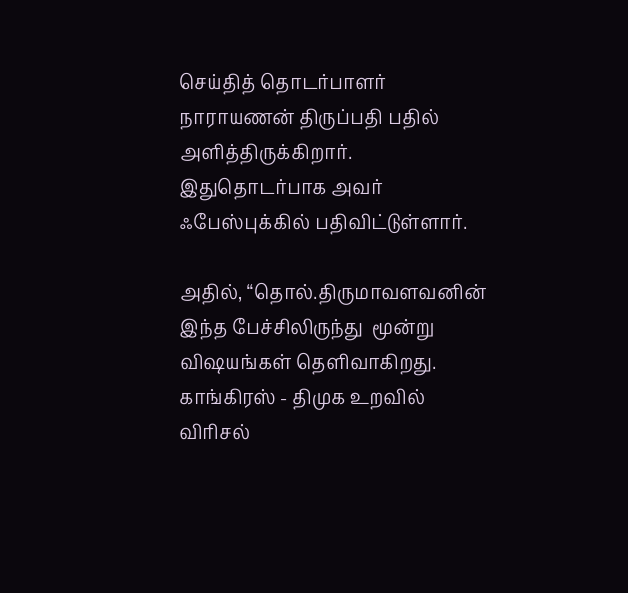செய்தித் தொடர்பாளர் நாராயணன் திருப்பதி பதில் அளித்திருக்கிறார். இதுதொடர்பாக அவர் ஃபேஸ்புக்கில் பதிவிட்டுள்ளார்.

அதில், “தொல்.திருமாவளவனின் இந்த பேச்சிலிருந்து  மூன்று விஷயங்கள் தெளிவாகிறது. காங்கிரஸ் - திமுக உறவில் விரிசல்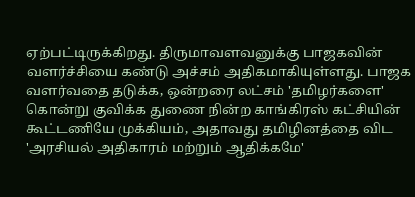ஏற்பட்டிருக்கிறது. திருமாவளவனுக்கு பாஜகவின் வளர்ச்சியை கண்டு அச்சம் அதிகமாகியுள்ளது. பாஜக வளர்வதை தடுக்க, ஒன்றரை லட்சம் 'தமிழர்களை' கொன்று குவிக்க துணை நின்ற காங்கிரஸ் கட்சியின்  கூட்டணியே முக்கியம், அதாவது தமிழினத்தை விட 'அரசியல் அதிகாரம் மற்றும் ஆதிக்கமே'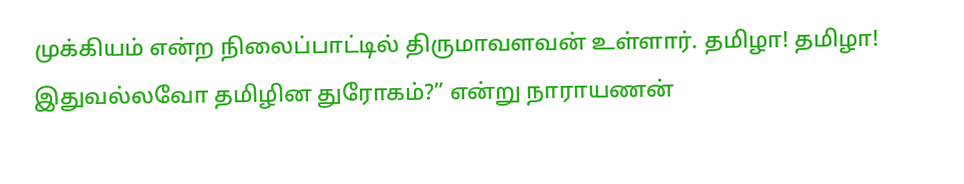முக்கியம் என்ற நிலைப்பாட்டில் திருமாவளவன் உள்ளார். தமிழா! தமிழா! இதுவல்லவோ தமிழின துரோகம்?” என்று நாராயணன்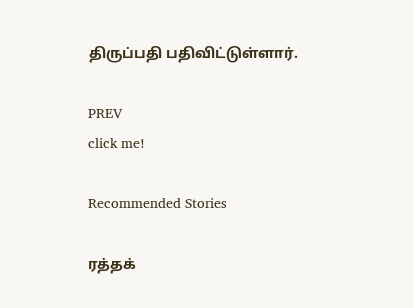திருப்பதி பதிவிட்டுள்ளார்.

PREV
click me!

Recommended Stories

ரத்தக்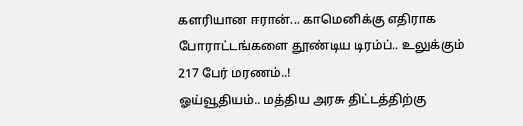களரியான ஈரான்... காமெனிக்கு எதிராக போராட்டங்களை தூண்டிய டிரம்ப்.. உலுக்கும் 217 பேர் மரணம்..!
ஓய்வூதியம்.. மத்திய அரசு திட்டத்திற்கு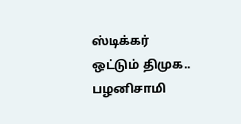ஸ்டிக்கர் ஒட்டும் திமுக.. பழனிசாமி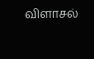விளாசல்